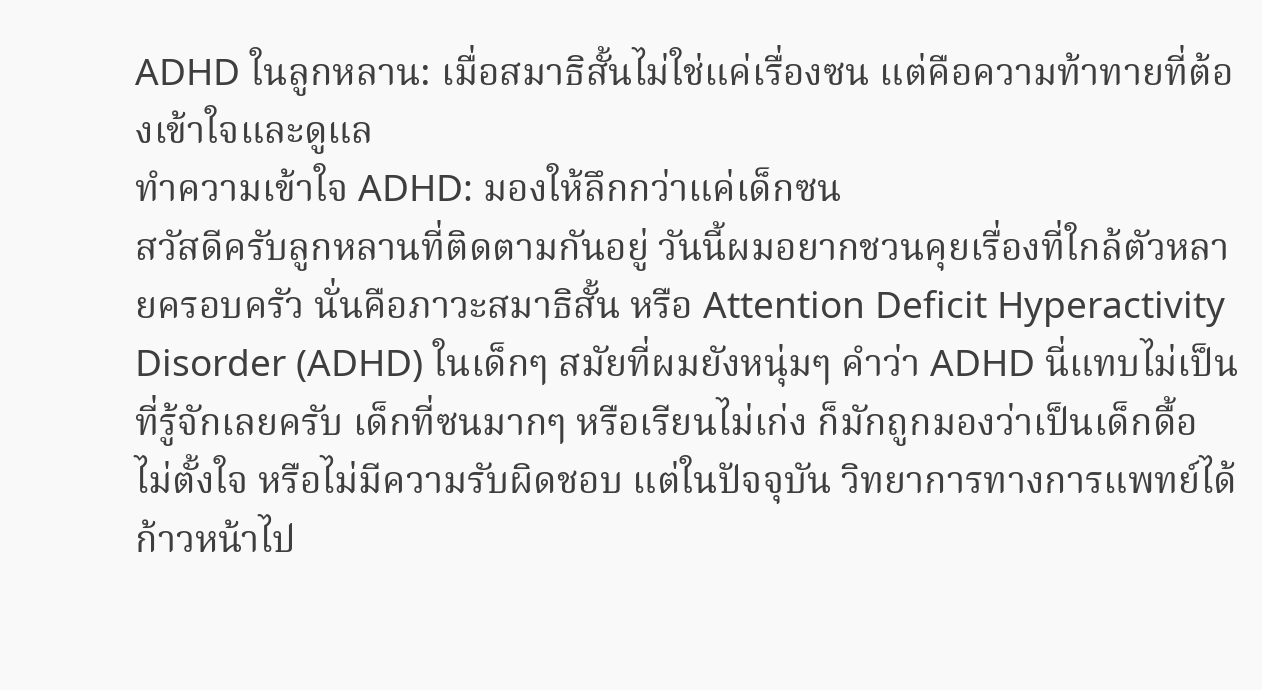ADHD ในลูกหลาน: เมื่อสมาธิสั้นไม่ใช่แค่เรื่องซน แต่คือความท้าทายที่ต้องเข้าใจและดูแล
ทำความเข้าใจ ADHD: มองให้ลึกกว่าแค่เด็กซน
สวัสดีครับลูกหลานที่ติดตามกันอยู่ วันนี้ผมอยากชวนคุยเรื่องที่ใกล้ตัวหลายครอบครัว นั่นคือภาวะสมาธิสั้น หรือ Attention Deficit Hyperactivity Disorder (ADHD) ในเด็กๆ สมัยที่ผมยังหนุ่มๆ คำว่า ADHD นี่แทบไม่เป็นที่รู้จักเลยครับ เด็กที่ซนมากๆ หรือเรียนไม่เก่ง ก็มักถูกมองว่าเป็นเด็กดื้อ ไม่ตั้งใจ หรือไม่มีความรับผิดชอบ แต่ในปัจจุบัน วิทยาการทางการแพทย์ได้ก้าวหน้าไป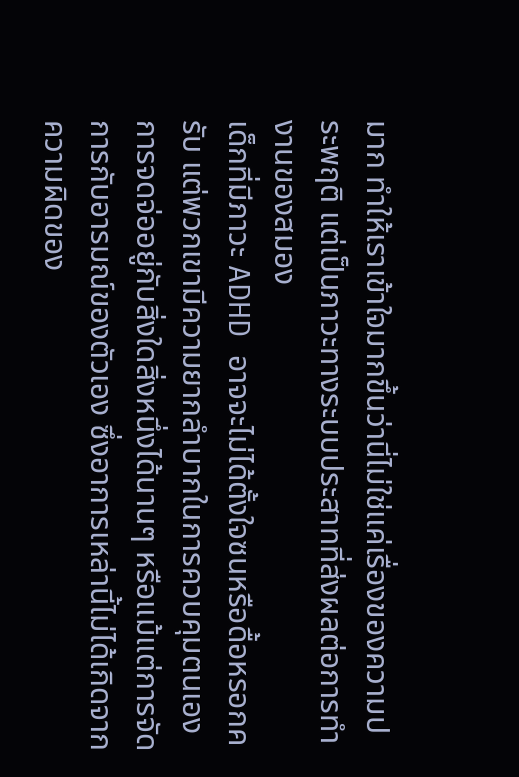มาก ทำให้เราเข้าใจมากขึ้นว่านี่ไม่ใช่แค่เรื่องของความประพฤติ แต่เป็นภาวะทางระบบประสาทที่ส่งผลต่อการทำงานของสมอง
เด็กที่มีภาวะ ADHD อาจจะไม่ได้ตั้งใจซนหรือดื้อหรอกครับ แต่พวกเขามีความยากลำบากในการควบคุมตนเอง การจดจ่ออยู่กับสิ่งใดสิ่งหนึ่งได้นานๆ หรือแม้แต่การจัดการกับอารมณ์ของตัวเอง ซึ่งอาการเหล่านี้ไม่ได้เกิดจากความผิดของ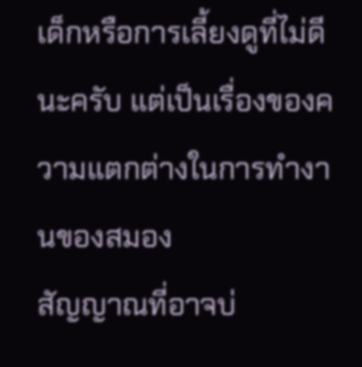เด็กหรือการเลี้ยงดูที่ไม่ดีนะครับ แต่เป็นเรื่องของความแตกต่างในการทำงานของสมอง
สัญญาณที่อาจบ่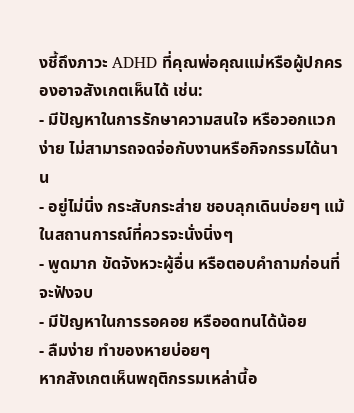งชี้ถึงภาวะ ADHD ที่คุณพ่อคุณแม่หรือผู้ปกครองอาจสังเกตเห็นได้ เช่น:
- มีปัญหาในการรักษาความสนใจ หรือวอกแวกง่าย ไม่สามารถจดจ่อกับงานหรือกิจกรรมได้นาน
- อยู่ไม่นิ่ง กระสับกระส่าย ชอบลุกเดินบ่อยๆ แม้ในสถานการณ์ที่ควรจะนั่งนิ่งๆ
- พูดมาก ขัดจังหวะผู้อื่น หรือตอบคำถามก่อนที่จะฟังจบ
- มีปัญหาในการรอคอย หรืออดทนได้น้อย
- ลืมง่าย ทำของหายบ่อยๆ
หากสังเกตเห็นพฤติกรรมเหล่านี้อ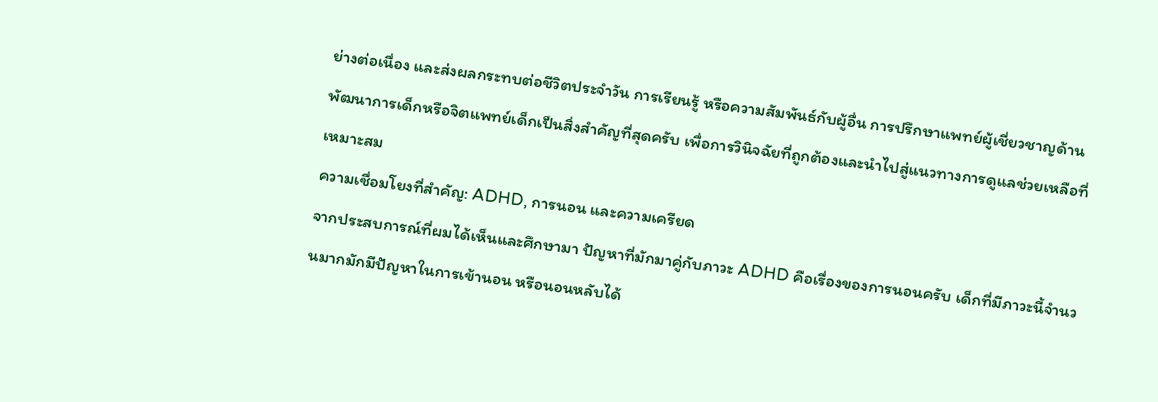ย่างต่อเนื่อง และส่งผลกระทบต่อชีวิตประจำวัน การเรียนรู้ หรือความสัมพันธ์กับผู้อื่น การปรึกษาแพทย์ผู้เชี่ยวชาญด้านพัฒนาการเด็กหรือจิตแพทย์เด็กเป็นสิ่งสำคัญที่สุดครับ เพื่อการวินิจฉัยที่ถูกต้องและนำไปสู่แนวทางการดูแลช่วยเหลือที่เหมาะสม
ความเชื่อมโยงที่สำคัญ: ADHD, การนอน และความเครียด
จากประสบการณ์ที่ผมได้เห็นและศึกษามา ปัญหาที่มักมาคู่กับภาวะ ADHD คือเรื่องของการนอนครับ เด็กที่มีภาวะนี้จำนวนมากมักมีปัญหาในการเข้านอน หรือนอนหลับได้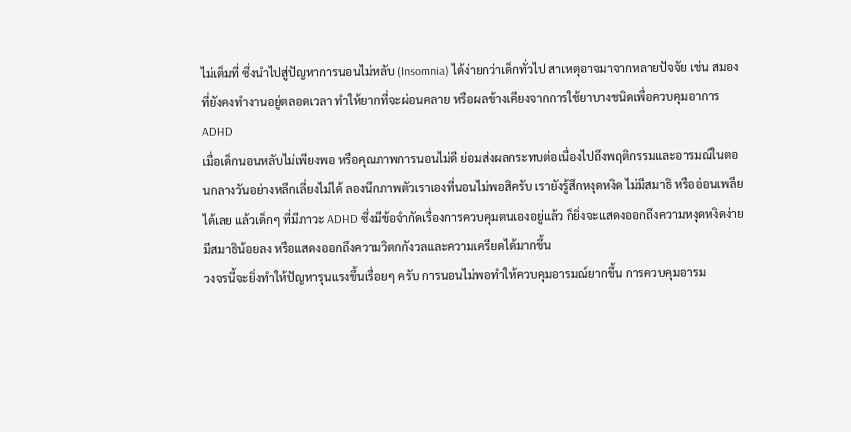ไม่เต็มที่ ซึ่งนำไปสู่ปัญหาการนอนไม่หลับ (Insomnia) ได้ง่ายกว่าเด็กทั่วไป สาเหตุอาจมาจากหลายปัจจัย เช่น สมองที่ยังคงทำงานอยู่ตลอดเวลา ทำให้ยากที่จะผ่อนคลาย หรือผลข้างเคียงจากการใช้ยาบางชนิดเพื่อควบคุมอาการ ADHD
เมื่อเด็กนอนหลับไม่เพียงพอ หรือคุณภาพการนอนไม่ดี ย่อมส่งผลกระทบต่อเนื่องไปถึงพฤติกรรมและอารมณ์ในตอนกลางวันอย่างหลีกเลี่ยงไม่ได้ ลองนึกภาพตัวเราเองที่นอนไม่พอสิครับ เรายังรู้สึกหงุดหงิด ไม่มีสมาธิ หรืออ่อนเพลียได้เลย แล้วเด็กๆ ที่มีภาวะ ADHD ซึ่งมีข้อจำกัดเรื่องการควบคุมตนเองอยู่แล้ว ก็ยิ่งจะแสดงออกถึงความหงุดหงิดง่าย มีสมาธิน้อยลง หรือแสดงออกถึงความวิตกกังวลและความเครียดได้มากขึ้น
วงจรนี้จะยิ่งทำให้ปัญหารุนแรงขึ้นเรื่อยๆ ครับ การนอนไม่พอทำให้ควบคุมอารมณ์ยากขึ้น การควบคุมอารม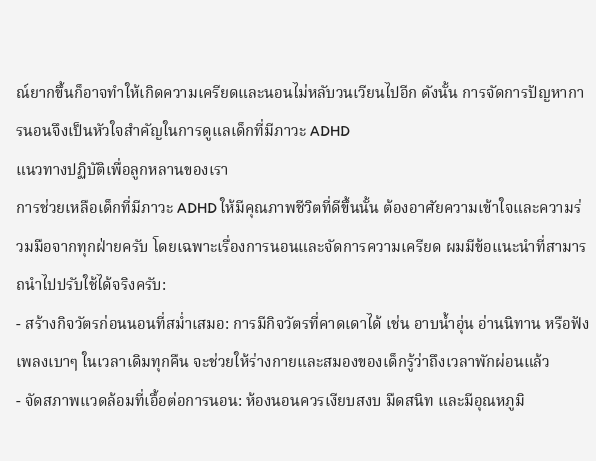ณ์ยากขึ้นก็อาจทำให้เกิดความเครียดและนอนไม่หลับวนเวียนไปอีก ดังนั้น การจัดการปัญหาการนอนจึงเป็นหัวใจสำคัญในการดูแลเด็กที่มีภาวะ ADHD
แนวทางปฏิบัติเพื่อลูกหลานของเรา
การช่วยเหลือเด็กที่มีภาวะ ADHD ให้มีคุณภาพชีวิตที่ดีขึ้นนั้น ต้องอาศัยความเข้าใจและความร่วมมือจากทุกฝ่ายครับ โดยเฉพาะเรื่องการนอนและจัดการความเครียด ผมมีข้อแนะนำที่สามารถนำไปปรับใช้ได้จริงครับ:
- สร้างกิจวัตรก่อนนอนที่สม่ำเสมอ: การมีกิจวัตรที่คาดเดาได้ เช่น อาบน้ำอุ่น อ่านนิทาน หรือฟังเพลงเบาๆ ในเวลาเดิมทุกคืน จะช่วยให้ร่างกายและสมองของเด็กรู้ว่าถึงเวลาพักผ่อนแล้ว
- จัดสภาพแวดล้อมที่เอื้อต่อการนอน: ห้องนอนควรเงียบสงบ มืดสนิท และมีอุณหภูมิ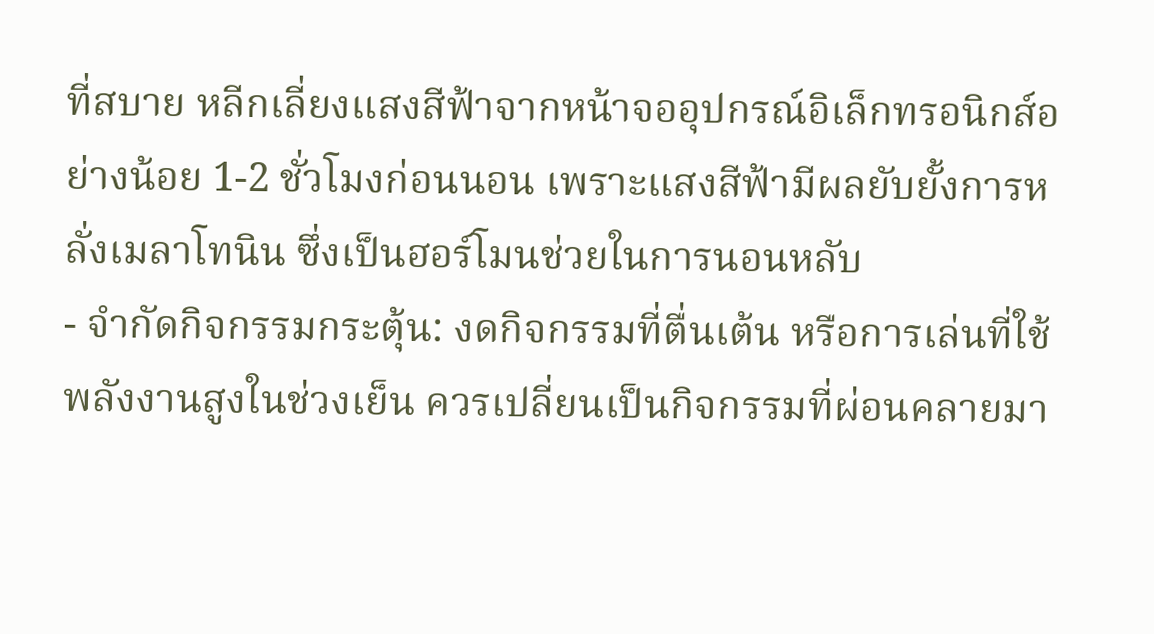ที่สบาย หลีกเลี่ยงแสงสีฟ้าจากหน้าจออุปกรณ์อิเล็กทรอนิกส์อย่างน้อย 1-2 ชั่วโมงก่อนนอน เพราะแสงสีฟ้ามีผลยับยั้งการหลั่งเมลาโทนิน ซึ่งเป็นฮอร์โมนช่วยในการนอนหลับ
- จำกัดกิจกรรมกระตุ้น: งดกิจกรรมที่ตื่นเต้น หรือการเล่นที่ใช้พลังงานสูงในช่วงเย็น ควรเปลี่ยนเป็นกิจกรรมที่ผ่อนคลายมา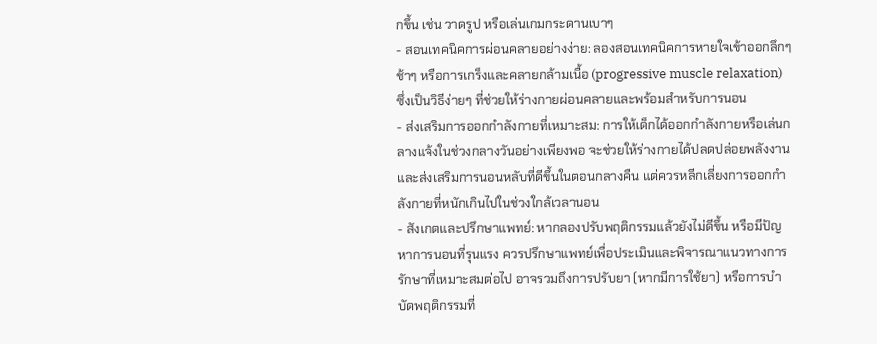กขึ้น เช่น วาดรูป หรือเล่นเกมกระดานเบาๆ
- สอนเทคนิคการผ่อนคลายอย่างง่าย: ลองสอนเทคนิคการหายใจเข้าออกลึกๆ ช้าๆ หรือการเกร็งและคลายกล้ามเนื้อ (progressive muscle relaxation) ซึ่งเป็นวิธีง่ายๆ ที่ช่วยให้ร่างกายผ่อนคลายและพร้อมสำหรับการนอน
- ส่งเสริมการออกกำลังกายที่เหมาะสม: การให้เด็กได้ออกกำลังกายหรือเล่นกลางแจ้งในช่วงกลางวันอย่างเพียงพอ จะช่วยให้ร่างกายได้ปลดปล่อยพลังงาน และส่งเสริมการนอนหลับที่ดีขึ้นในตอนกลางคืน แต่ควรหลีกเลี่ยงการออกกำลังกายที่หนักเกินไปในช่วงใกล้เวลานอน
- สังเกตและปรึกษาแพทย์: หากลองปรับพฤติกรรมแล้วยังไม่ดีขึ้น หรือมีปัญหาการนอนที่รุนแรง ควรปรึกษาแพทย์เพื่อประเมินและพิจารณาแนวทางการรักษาที่เหมาะสมต่อไป อาจรวมถึงการปรับยา (หากมีการใช้ยา) หรือการบำบัดพฤติกรรมที่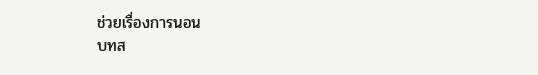ช่วยเรื่องการนอน
บทส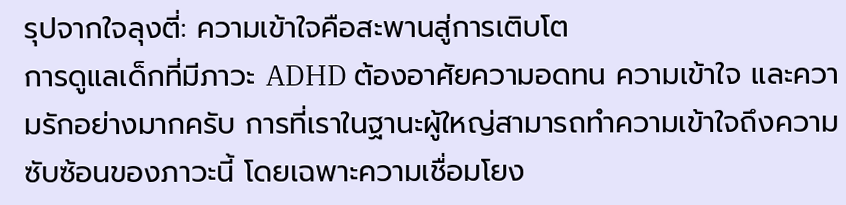รุปจากใจลุงตี่: ความเข้าใจคือสะพานสู่การเติบโต
การดูแลเด็กที่มีภาวะ ADHD ต้องอาศัยความอดทน ความเข้าใจ และความรักอย่างมากครับ การที่เราในฐานะผู้ใหญ่สามารถทำความเข้าใจถึงความซับซ้อนของภาวะนี้ โดยเฉพาะความเชื่อมโยง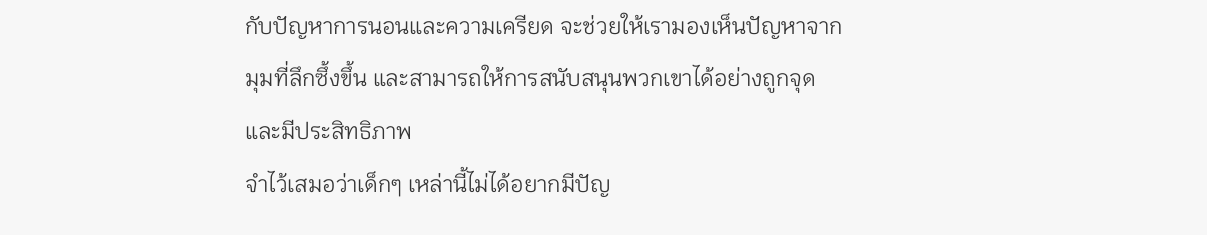กับปัญหาการนอนและความเครียด จะช่วยให้เรามองเห็นปัญหาจากมุมที่ลึกซึ้งขึ้น และสามารถให้การสนับสนุนพวกเขาได้อย่างถูกจุดและมีประสิทธิภาพ
จำไว้เสมอว่าเด็กๆ เหล่านี้ไม่ได้อยากมีปัญ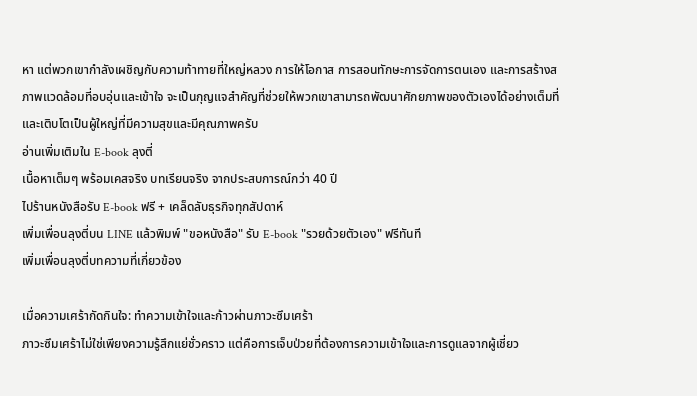หา แต่พวกเขากำลังเผชิญกับความท้าทายที่ใหญ่หลวง การให้โอกาส การสอนทักษะการจัดการตนเอง และการสร้างสภาพแวดล้อมที่อบอุ่นและเข้าใจ จะเป็นกุญแจสำคัญที่ช่วยให้พวกเขาสามารถพัฒนาศักยภาพของตัวเองได้อย่างเต็มที่ และเติบโตเป็นผู้ใหญ่ที่มีความสุขและมีคุณภาพครับ
อ่านเพิ่มเติมใน E-book ลุงตี่
เนื้อหาเต็มๆ พร้อมเคสจริง บทเรียนจริง จากประสบการณ์กว่า 40 ปี
ไปร้านหนังสือรับ E-book ฟรี + เคล็ดลับธุรกิจทุกสัปดาห์
เพิ่มเพื่อนลุงตี่บน LINE แล้วพิมพ์ "ขอหนังสือ" รับ E-book "รวยด้วยตัวเอง" ฟรีทันที
เพิ่มเพื่อนลุงตี่บทความที่เกี่ยวข้อง

เมื่อความเศร้ากัดกินใจ: ทำความเข้าใจและก้าวผ่านภาวะซึมเศร้า
ภาวะซึมเศร้าไม่ใช่เพียงความรู้สึกแย่ชั่วคราว แต่คือการเจ็บป่วยที่ต้องการความเข้าใจและการดูแลจากผู้เชี่ยว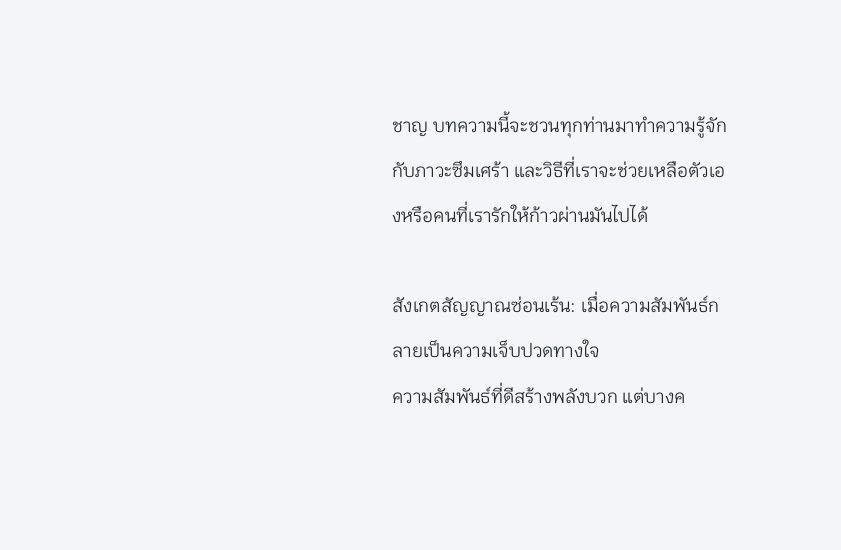ชาญ บทความนี้จะชวนทุกท่านมาทำความรู้จักกับภาวะซึมเศร้า และวิธีที่เราจะช่วยเหลือตัวเองหรือคนที่เรารักให้ก้าวผ่านมันไปได้

สังเกตสัญญาณซ่อนเร้น: เมื่อความสัมพันธ์กลายเป็นความเจ็บปวดทางใจ
ความสัมพันธ์ที่ดีสร้างพลังบวก แต่บางค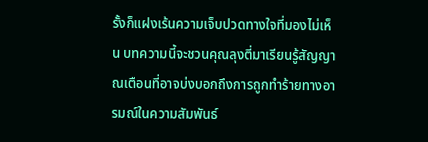รั้งก็แฝงเร้นความเจ็บปวดทางใจที่มองไม่เห็น บทความนี้จะชวนคุณลุงตี่มาเรียนรู้สัญญาณเตือนที่อาจบ่งบอกถึงการถูกทำร้ายทางอารมณ์ในความสัมพันธ์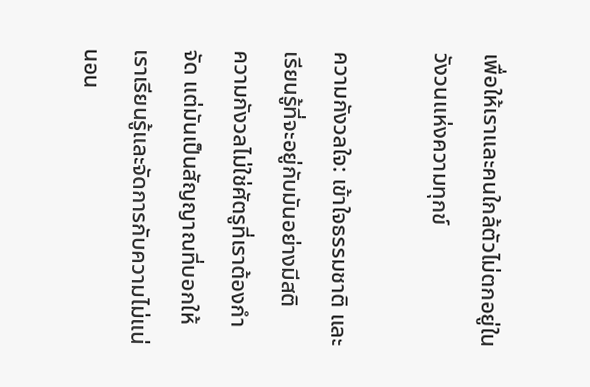เพื่อให้เราและคนใกล้ตัวไม่ตกอยู่ในวังวนแห่งความทุกข์

ความกังวลใจ: เข้าใจธรรมชาติ และเรียนรู้ที่จะอยู่กับมันอย่างมีสติ
ความกังวลไม่ใช่ศัตรูที่เราต้องกำจัด แต่มันเป็นสัญญาณที่บอกให้เราเรียนรู้และจัดการกับความไม่แน่นอน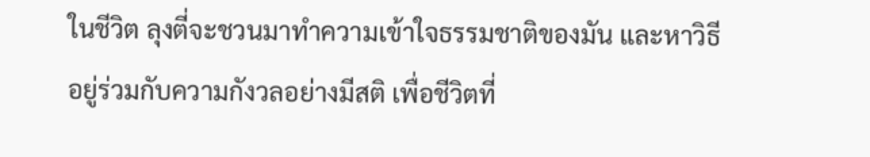ในชีวิต ลุงตี่จะชวนมาทำความเข้าใจธรรมชาติของมัน และหาวิธีอยู่ร่วมกับความกังวลอย่างมีสติ เพื่อชีวิตที่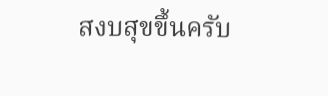สงบสุขขึ้นครับ